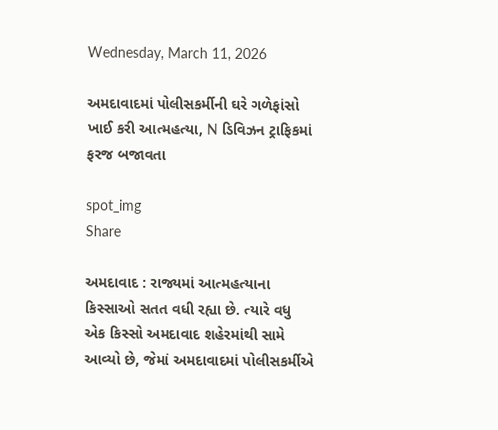Wednesday, March 11, 2026

અમદાવાદમાં પોલીસકર્મીની ઘરે ગળેફાંસો ખાઈ કરી આત્મહત્યા, N ડિવિઝન ટ્રાફિકમાં ફરજ બજાવતા

spot_img
Share

અમદાવાદ : રાજ્યમાં આત્મહત્યાના કિસ્સાઓ સતત વધી રહ્યા છે. ત્યારે વધુ એક કિસ્સો અમદાવાદ શહેરમાંથી સામે આવ્યો છે, જેમાં અમદાવાદમાં પોલીસકર્મીએ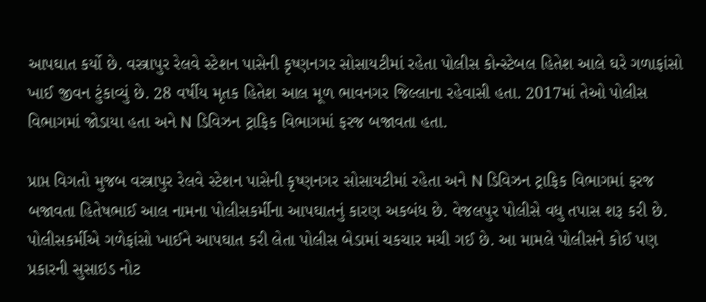આપઘાત કર્યો છે. વસ્ત્રાપુર રેલવે સ્ટેશન પાસેની કૃષ્ણનગર સોસાયટીમાં રહેતા પોલીસ કોન્સ્ટેબલ હિતેશ આલે ઘરે ગળાફાંસો ખાઈ જીવન ટુંકાવ્યું છે. 28 વર્ષીય મૃતક હિતેશ આલ મૂળ ભાવનગર જિલ્લાના રહેવાસી હતા. 2017માં તેઓ પોલીસ વિભાગમાં જોડાયા હતા અને N ડિવિઝન ટ્રાફિક વિભાગમાં ફરજ બજાવતા હતા.

પ્રાપ્ત વિગતો મુજબ વસ્ત્રાપુર રેલવે સ્ટેશન પાસેની કૃષ્ણનગર સોસાયટીમાં રહેતા અને N ડિવિઝન ટ્રાફિક વિભાગમાં ફરજ બજાવતા હિતેષભાઈ આલ નામના પોલીસકર્મીના આપઘાતનું કારણ અકબંધ છે. વેજલપુર પોલીસે વધુ તપાસ શરૂ કરી છે. પોલીસકર્મીએ ગળેફાંસો ખાઈને આપઘાત કરી લેતા પોલીસ બેડામાં ચકચાર મચી ગઈ છે. આ મામલે પોલીસને કોઈ પણ પ્રકારની સુસાઇડ નોટ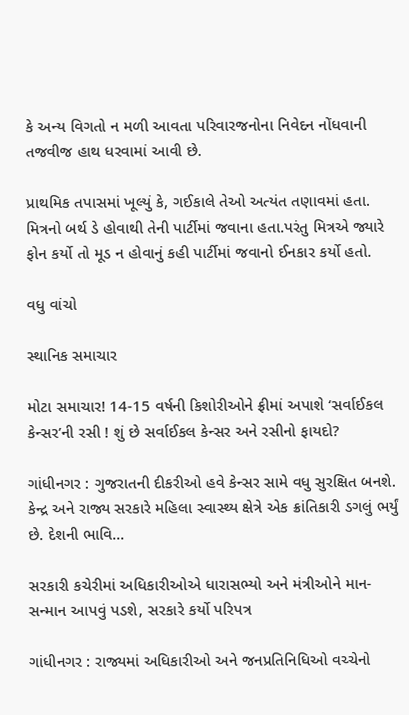કે અન્ય વિગતો ન મળી આવતા પરિવારજનોના નિવેદન નોંધવાની તજવીજ હાથ ધરવામાં આવી છે.

પ્રાથમિક તપાસમાં ખૂલ્યું કે, ગઈકાલે તેઓ અત્યંત તણાવમાં હતા. મિત્રનો બર્થ ડે હોવાથી તેની પાર્ટીમાં જવાના હતા.પરંતુ મિત્રએ જ્યારે ફોન કર્યો તો મૂડ ન હોવાનું કહી પાર્ટીમાં જવાનો ઈનકાર કર્યો હતો.

વધુ વાંચો

સ્થાનિક સમાચાર

મોટા સમાચાર! 14-15 વર્ષની કિશોરીઓને ફ્રીમાં અપાશે ‘સર્વાઈકલ કેન્સર’ની રસી ! શું છે સર્વાઈકલ કેન્સર અને રસીનો ફાયદો?

ગાંધીનગર : ગુજરાતની દીકરીઓ હવે કેન્સર સામે વધુ સુરક્ષિત બનશે. કેન્દ્ર અને રાજ્ય સરકારે મહિલા સ્વાસ્થ્ય ક્ષેત્રે એક ક્રાંતિકારી ડગલું ભર્યું છે. દેશની ભાવિ...

સરકારી કચેરીમાં અધિકારીઓએ ધારાસભ્યો અને મંત્રીઓને માન-સન્માન આપવું પડશે, સરકારે કર્યો પરિપત્ર

ગાંધીનગર : રાજ્યમાં અધિકારીઓ અને જનપ્રતિનિધિઓ વચ્ચેનો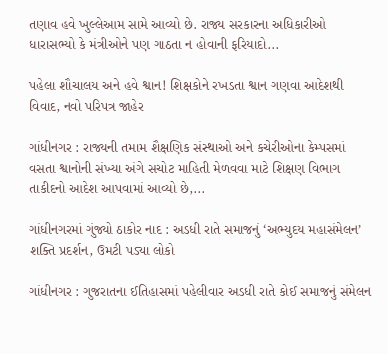તણાવ હવે ખુલ્લેઆમ સામે આવ્યો છે. રાજ્ય સરકારના અધિકારીઓ ધારાસભ્યો કે મંત્રીઓને પણ ગાઠતા ન હોવાની ફરિયાદો...

પહેલા શૌચાલય અને હવે શ્વાન! શિક્ષકોને રખડતા શ્વાન ગણવા આદેશથી વિવાદ, નવો પરિપત્ર જાહેર

ગાંધીનગર : રાજ્યની તમામ શૈક્ષણિક સંસ્થાઓ અને કચેરીઓના કેમ્પસમાં વસતા શ્વાનોની સંખ્યા અંગે સચોટ માહિતી મેળવવા માટે શિક્ષણ વિભાગ તાકીદનો આદેશ આપવામાં આવ્યો છે,...

ગાંધીનગરમાં ગુંજ્યો ઠાકોર નાદ : અડધી રાતે સમાજનું ‘અભ્યુદય મહાસંમેલન’ શક્તિ પ્રદર્શન, ઉમટી પડ્યા લોકો

ગાંધીનગર : ગુજરાતના ઈતિહાસમાં પહેલીવાર અડધી રાતે કોઈ સમાજનું સંમેલન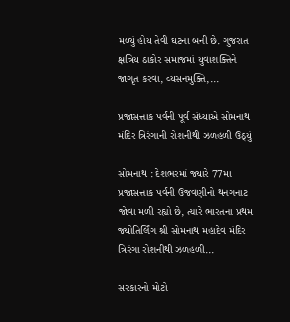મળ્યું હોય તેવી ઘટના બની છે. ગુજરાત ક્ષત્રિય ઠાકોર સમાજમાં યુવાશક્તિને જાગૃત કરવા, વ્યસનમુક્તિ,...

પ્રજાસત્તાક પર્વની પૂર્વ સંધ્યાએ સોમનાથ મંદિર ત્રિરંગાની રોશનીથી ઝળહળી ઉઠ્યું

સોમનાથ : દેશભરમાં જ્યારે 77મા પ્રજાસત્તાક પર્વની ઉજવણીનો થનગનાટ જોવા મળી રહ્યો છે, ત્યારે ભારતના પ્રથમ જ્યોતિર્લિંગ શ્રી સોમનાથ મહાદેવ મંદિર ત્રિરંગા રોશનીથી ઝળહળી...

સરકારનો મોટો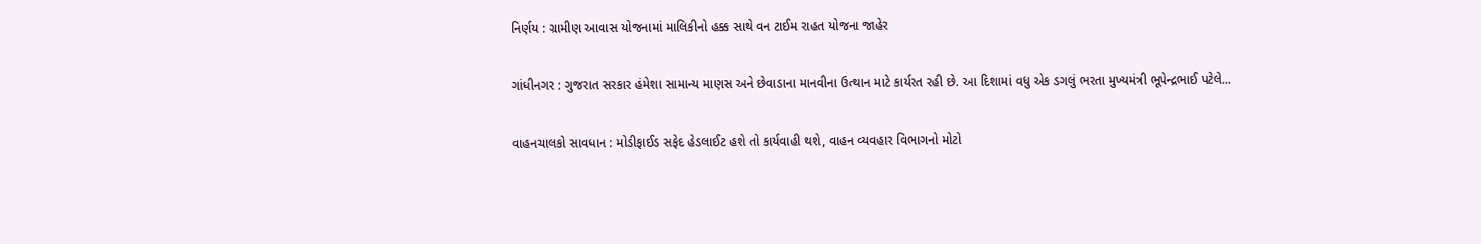નિર્ણય : ગ્રામીણ આવાસ યોજનામાં માલિકીનો હક્ક સાથે વન ટાઈમ રાહત યોજના જાહેર

ગાંધીનગર : ગુજરાત સરકાર હંમેશા સામાન્ય માણસ અને છેવાડાના માનવીના ઉત્થાન માટે કાર્યરત રહી છે. આ દિશામાં વધુ એક ડગલું ભરતા મુખ્યમંત્રી ભૂપેન્દ્રભાઈ પટેલે...

વાહનચાલકો સાવધાન : મોડીફાઈડ સફેદ હેડલાઈટ હશે તો કાર્યવાહી થશે, વાહન વ્યવહાર વિભાગનો મોટો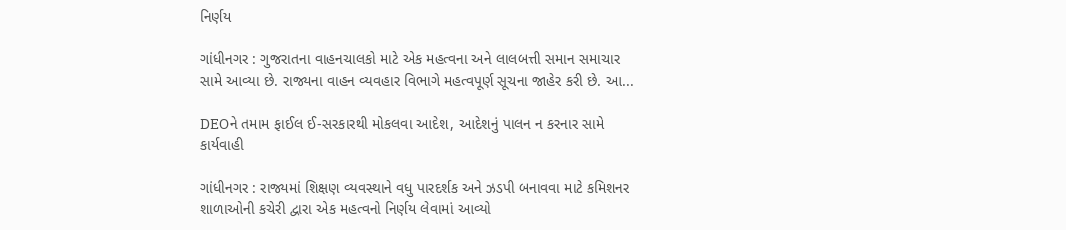નિર્ણય

ગાંધીનગર : ગુજરાતના વાહનચાલકો માટે એક મહત્વના અને લાલબત્તી સમાન સમાચાર સામે આવ્યા છે. રાજ્યના વાહન વ્યવહાર વિભાગે મહત્વપૂર્ણ સૂચના જાહેર કરી છે. આ...

DEOને તમામ ફાઈલ ઈ-સરકારથી મોકલવા આદેશ, આદેશનું પાલન ન કરનાર સામે કાર્યવાહી

ગાંધીનગર : રાજ્યમાં શિક્ષણ વ્યવસ્થાને વધુ પારદર્શક અને ઝડપી બનાવવા માટે કમિશનર શાળાઓની કચેરી દ્વારા એક મહત્વનો નિર્ણય લેવામાં આવ્યો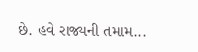છે. હવે રાજ્યની તમામ...